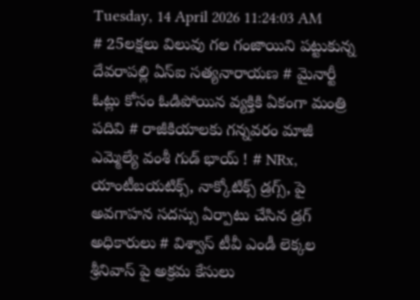Tuesday, 14 April 2026 11:24:03 AM
# 25లక్షలు విలువు గల గంజాయిని పట్టుకున్న దేవరాపల్లి ఏస్ఐ సత్యనారాయణ # మైనార్టీ ఓట్లు కోసం ఓడిపోయిన వ్యక్తికి ఏకంగా మంత్రి పదివి # రాజీకియాలకు గన్నవరం మాజీ ఎమ్మెల్యే వంశీ గుడ్ భాయ్ ! # NRx, యాంటీబయటిక్స్, నాక్కోటిక్స్ డ్రగ్స్, పై అవగాహన సదస్సు ఏర్పాటు చేసిన డ్రగ్ అధికారులు # విశ్వాస్ టీవీ ఎండీ లెక్కల శ్రీనివాస్ పై అక్రమ కేసులు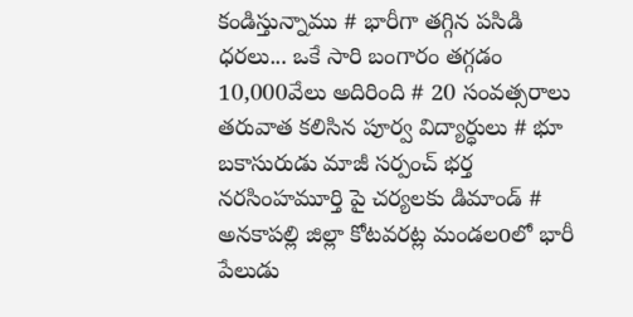కండిస్తున్నాము # భారీగా తగ్గిన పసిడి ధరలు... ఒకే సారి బంగారం తగ్గడం 10,000వేలు అదిరింది # 20 సంవత్సరాలు తరువాత కలిసిన పూర్వ విద్యార్ధులు # భూ బకాసురుడు మాజీ సర్పంచ్ భర్త నరసింహమూర్తి పై చర్యలకు డిమాండ్ # అనకాపల్లి జిల్లా కోటవరట్ల మండలoలో భారీ పేలుడు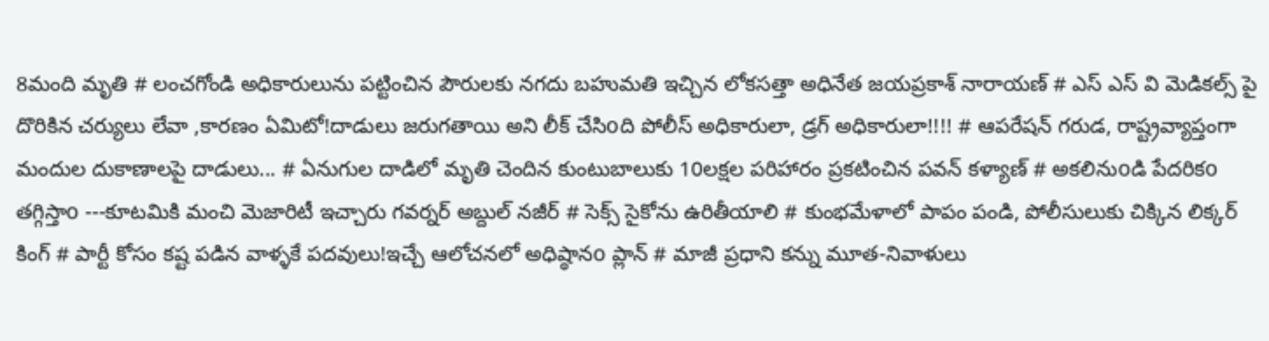8మంది మృతి # లంచగోండి అధికారులును పట్టించిన పౌరులకు నగదు బహుమతి ఇచ్చిన లోకసత్తా అధినేత జయప్రకాశ్ నారాయణ్ # ఎస్ ఎస్ వి మెడికల్స్ పై దొరికిన చర్యులు లేవా ,కారణం ఏమిటో!దాడులు జరుగతాయి అని లీక్ చేసిoది పోలీస్ అధికారులా, డ్రగ్ అధికారులా!!!! # ఆపరేషన్ గరుడ, రాష్ట్రవ్యాప్తంగా మందుల దుకాణాలపై దాడులు... # ఏనుగుల దాడిలో మృతి చెందిన కుంటుబాలుకు 10లక్షల పరిహారం ప్రకటించిన పవన్ కళ్యాణ్ # అకలినుoడి పేదరికo తగ్గిస్తాo ---కూటమికి మంచి మెజారిటీ ఇచ్చారు గవర్నర్‌ అబ్దుల్ నజీర్ # సెక్స్ సైకోను ఉరితీయాలి # కుంభమేళాలో పాపం పండి, పోలీసులుకు చిక్కిన లిక్కర్ కింగ్ # పార్టీ కోసం కష్ట పడిన వాళ్ళకే పదవులు!ఇచ్చే ఆలోచనలో అధిష్ఠానo ప్లాన్ # మాజీ ప్రధాని కన్ను మూత-నివాళులు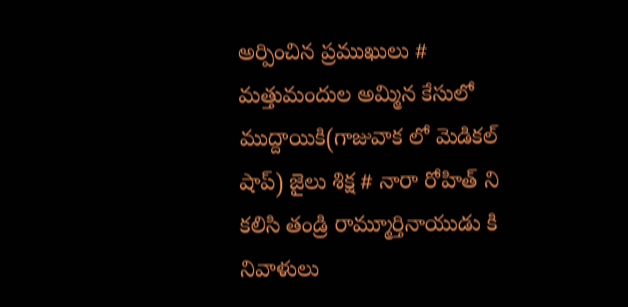అర్పించిన ప్రముఖులు # మత్తుమందుల అమ్మిన కేసులో ముద్దాయికి(గాజువాక లో మెడికల్ షాప్) జైలు శిక్ష # నారా రోహిత్ ని కలిసి తండ్రి రామ్మూర్తినాయుడు కి నివాళులు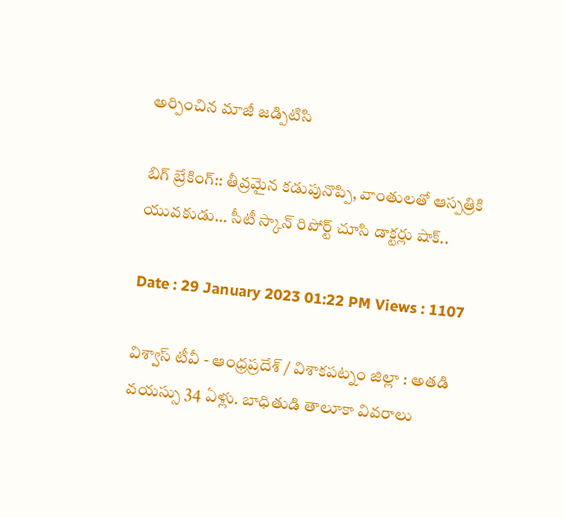అర్పించిన మాజీ జడ్పిటిసి

బిగ్ బ్రేకింగ్:: తీవ్రమైన కడుపునొప్పి, వాంతులతో ఆస్పత్రికి యువకుడు… సీటీ స్కాన్ రిపోర్ట్ చూసి డాక్టర్లు షాక్..

Date : 29 January 2023 01:22 PM Views : 1107

విశ్వాస్ టీవీ - ఆంధ్రప్రదేశ్ / విశాకపట్నం జిల్లా : అతడి వయస్సు 34 ఏళ్లు. బాధితుడి తాలూకా వివరాలు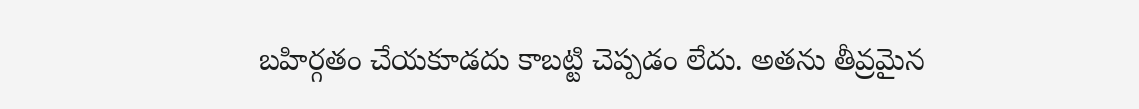బహిర్గతం చేయకూడదు కాబట్టి చెప్పడం లేదు. అతను తీవ్రమైన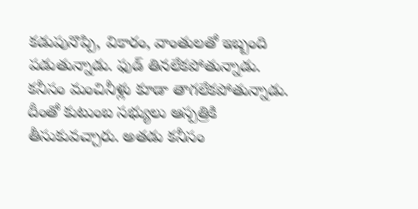కడుపునొప్పి, వికారం, వాంతులతో ఇబ్బంది పడుతున్నాడు. ఫుడ్ తినలేకపోతున్నాడు. కనీసం మంచినీళ్లు కూడా తాగలేకపోతున్నాడు. దీంతో కుటుంబ సభ్యులు ఆస్పత్రికి తీసుకువచ్చారు. అతడు కనీసం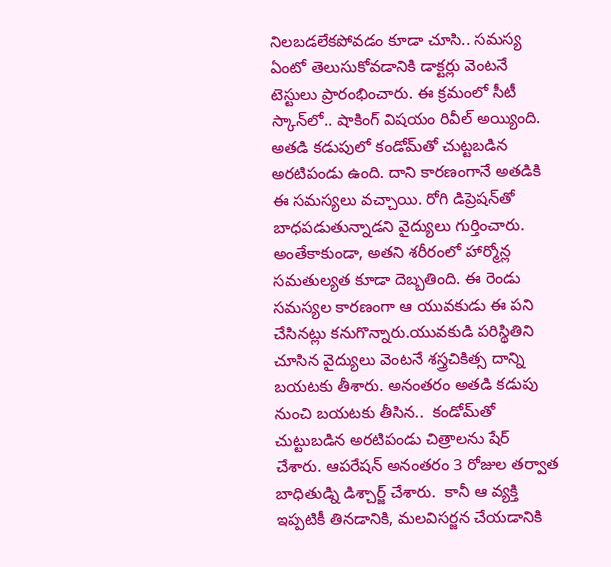నిలబడలేకపోవడం కూడా చూసి.. సమస్య ఏంటో తెలుసుకోవడానికి డాక్టర్లు వెంటనే టెస్టులు ప్రారంభించారు. ఈ క్రమంలో సీటీ స్కాన్‌లో.. షాకింగ్ విషయం రివీల్ అయ్యింది. అతడి కడుపులో కండోమ్‌తో చుట్టబడిన అరటిపండు ఉంది. దాని కారణంగానే అతడికి ఈ సమస్యలు వచ్చాయి. రోగి డిప్రెషన్‌తో బాధపడుతున్నాడని వైద్యులు గుర్తించారు. అంతేకాకుండా, అతని శరీరంలో హార్మోన్ల సమతుల్యత కూడా దెబ్బతింది. ఈ రెండు సమస్యల కారణంగా ఆ యువకుడు ఈ పని చేసినట్లు కనుగొన్నారు.యువకుడి పరిస్థితిని చూసిన వైద్యులు వెంటనే శస్త్రచికిత్స దాన్ని బయటకు తీశారు. అనంతరం అతడి కడుపు నుంచి బయటకు తీసిన..  కండోమ్‌తో చుట్టుబడిన అరటిపండు చిత్రాలను షేర్ చేశారు. ఆపరేషన్ అనంతరం 3 రోజుల తర్వాత బాధితుడ్ని డిశ్చార్జ్ చేశారు.  కానీ ఆ వ్యక్తి ఇప్పటికీ తినడానికి, మలవిసర్జన చేయడానికి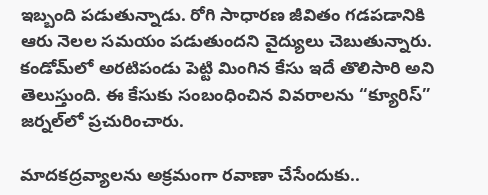ఇబ్బంది పడుతున్నాడు. రోగి సాధారణ జీవితం గడపడానికి ఆరు నెలల సమయం పడుతుందని వైద్యులు చెబుతున్నారు. కండోమ్‌లో అరటిపండు పెట్టి మింగిన కేసు ఇదే తొలిసారి అని తెలుస్తుంది. ఈ కేసుకు సంబంధించిన వివరాలను “క్యూరిస్” జర్నల్‌లో ప్రచురించారు.

మాదకద్రవ్యాలను అక్రమంగా రవాణా చేసేందుకు..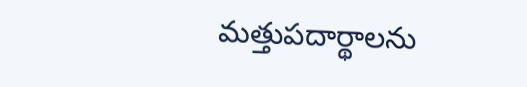మత్తుపదార్థాలను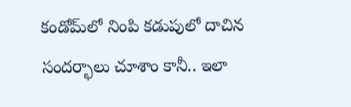కండోమ్‌లో నింపి కడుపులో దాచిన సందర్భాలు చూశాం కానీ.. ఇలా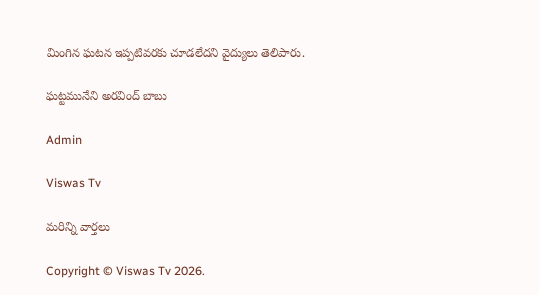మింగిన ఘటన ఇప్పటివరకు చూడలేదని వైద్యులు తెలిపారు.

ఘట్టమునేని అరవింద్ బాబు

Admin

Viswas Tv

మరిన్ని వార్తలు

Copyright © Viswas Tv 2026.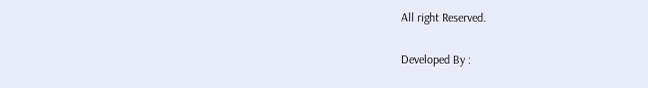All right Reserved.

Developed By :